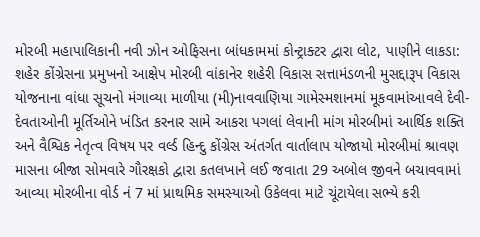મોરબી મહાપાલિકાની નવી ઝોન ઓફિસના બાંધકામમાં કોન્ટ્રાક્ટર દ્વારા લોટ, પાણીને લાકડા: શહેર કોંગ્રેસના પ્રમુખનો આક્ષેપ મોરબી વાંકાનેર શહેરી વિકાસ સત્તામંડળની મુસદ્દારૂપ વિકાસ યોજનાના વાંધા સૂચનો મંગાવ્યા માળીયા (મી)નાવવાણિયા ગામેસ્મશાનમાં મૂકવામાંઆવલે દેવી-દેવતાઓની મૂર્તિઓને ખંડિત કરનાર સામે આકરા પગલાં લેવાની માંગ મોરબીમાં આર્થિક શક્તિ અને વૈશ્વિક નેતૃત્વ વિષય પર વર્લ્ડ હિન્દુ કોંગ્રેસ અંતર્ગત વાર્તાલાપ યોજાયો મોરબીમાં શ્રાવણ માસના બીજા સોમવારે ગૌરક્ષકો દ્વારા કતલખાને લઈ જવાતા 29 અબોલ જીવને બચાવવામાં આવ્યા મોરબીના વોર્ડ નં 7 માં પ્રાથમિક સમસ્યાઓ ઉકેલવા માટે ચૂંટાયેલા સભ્યે કરી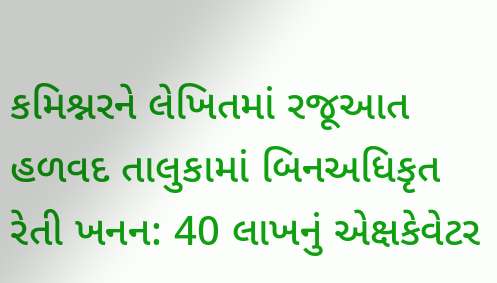કમિશ્નરને લેખિતમાં રજૂઆત હળવદ તાલુકામાં બિનઅધિકૃત રેતી ખનન: 40 લાખનું એક્ષકેવેટર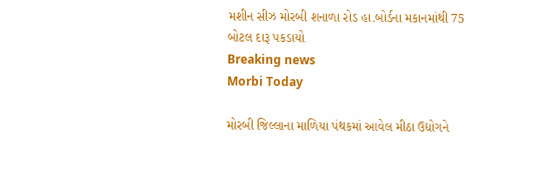મશીન સીઝ મોરબી શનાળા રોડ હા.બોર્ડના મકાનમાંથી 75 બોટલ દારૂ પકડાયો
Breaking news
Morbi Today

મોરબી જિલ્લાના માળિયા પંથકમાં આવેલ મીઠા ઉદ્યોગને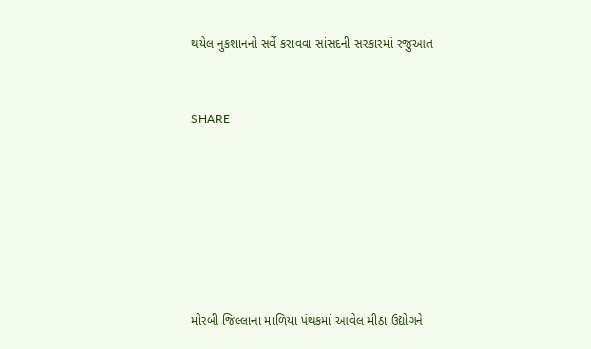થયેલ નુકશાનનો સર્વે કરાવવા સાંસદની સરકારમાં રજુઆત


SHARE







મોરબી જિલ્લાના માળિયા પંથકમાં આવેલ મીઠા ઉદ્યોગને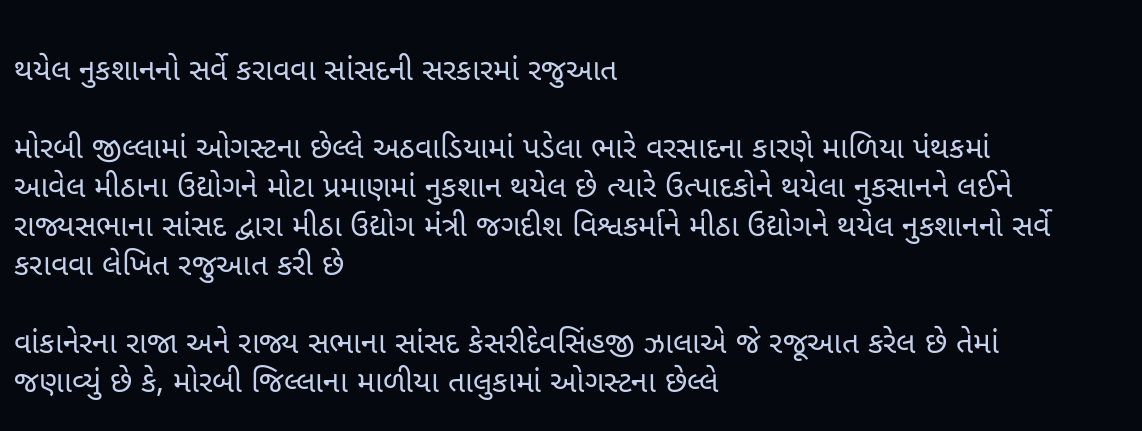થયેલ નુકશાનનો સર્વે કરાવવા સાંસદની સરકારમાં રજુઆત

મોરબી જીલ્લામાં ઓગસ્ટના છેલ્લે અઠવાડિયામાં પડેલા ભારે વરસાદના કારણે માળિયા પંથકમાં આવેલ મીઠાના ઉદ્યોગને મોટા પ્રમાણમાં નુકશાન થયેલ છે ત્યારે ઉત્પાદકોને થયેલા નુકસાનને લઈને રાજ્યસભાના સાંસદ દ્વારા મીઠા ઉદ્યોગ મંત્રી જગદીશ વિશ્વકર્માને મીઠા ઉદ્યોગને થયેલ નુકશાનનો સર્વે કરાવવા લેખિત રજુઆત કરી છે

વાંકાનેરના રાજા અને રાજ્ય સભાના સાંસદ કેસરીદેવસિંહજી ઝાલાએ જે રજૂઆત કરેલ છે તેમાં જણાવ્યું છે કે, મોરબી જિલ્લાના માળીયા તાલુકામાં ઓગસ્ટના છેલ્લે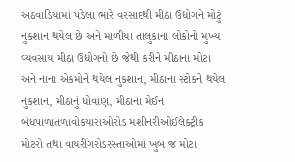અઠવાડિયામાં પડેલા ભારે વરસાદથી મીઠા ઉદ્યોગને મોટું નુકશાન થયેલ છે અને માળીયા તાલુકાના લોકોનો મુખ્ય વ્યવસાય મીઠા ઉદ્યોગનો છે જેથી કરીને મીઠાના મોટા અને નાના એકમોને થયેલ નુકશાન, મીઠાના સ્ટોકને થયેલ નુકશાન, મીઠાનું ધોવાણ, મીઠાના મેઈન બંધપાળાતળાવોકયારાઓરોડ મશીનરીઓઈલેક્ટ્રીક મોટરો તથા વાયરીંગરોડરસ્તાઓમાં ખુબ જ મોટા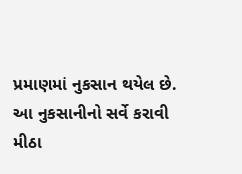પ્રમાણમાં નુકસાન થયેલ છે. આ નુકસાનીનો સર્વે કરાવી મીઠા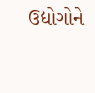ઉદ્યોગોને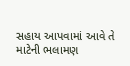સહાય આપવામાં આવે તે માટેની ભલામણ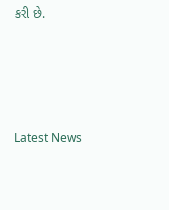કરી છે.




Latest News